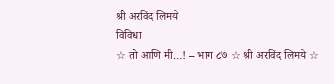श्री अरविंद लिमये
विविधा
☆ तो आणि मी…! – भाग ८७ ☆ श्री अरविंद लिमये ☆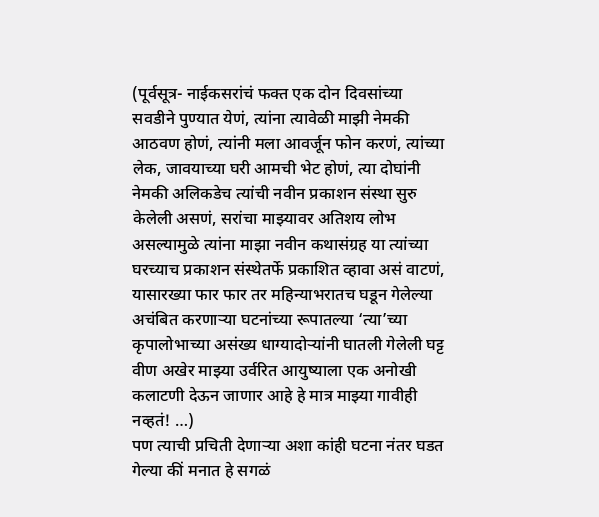(पूर्वसूत्र- नाईकसरांचं फक्त एक दोन दिवसांच्या सवडीने पुण्यात येणं, त्यांना त्यावेळी माझी नेमकी आठवण होणं, त्यांनी मला आवर्जून फोन करणं, त्यांच्या लेक, जावयाच्या घरी आमची भेट होणं, त्या दोघांनी नेमकी अलिकडेच त्यांची नवीन प्रकाशन संस्था सुरु केलेली असणं, सरांचा माझ्यावर अतिशय लोभ असल्यामुळे त्यांना माझा नवीन कथासंग्रह या त्यांच्या घरच्याच प्रकाशन संस्थेतर्फे प्रकाशित व्हावा असं वाटणं, यासारख्या फार फार तर महिन्याभरातच घडून गेलेल्या अचंबित करणाऱ्या घटनांच्या रूपातल्या ‘त्या’च्या कृपालोभाच्या असंख्य धाग्यादोऱ्यांनी घातली गेलेली घट्ट वीण अखेर माझ्या उर्वरित आयुष्याला एक अनोखी कलाटणी देऊन जाणार आहे हे मात्र माझ्या गावीही नव्हतं! …)
पण त्याची प्रचिती देणाऱ्या अशा कांही घटना नंतर घडत गेल्या कीं मनात हे सगळं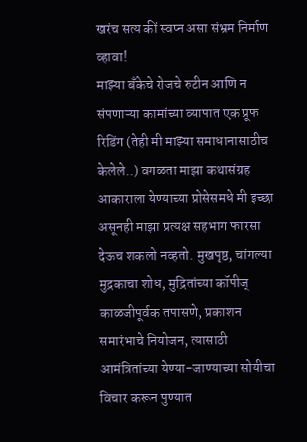खरंच सत्य कीं स्वप्न असा संभ्रम निर्माण व्हावा!
माझ्या बँकेचे रोजचे रुटीन आणि न संपणाऱ्या कामांच्या व्यापात एक प्रूफ रिडिंग (तेही मी माझ्या समाधानासाठीच केलेले..) वगळता माझा कथासंग्रह आकाराला येण्याच्या प्रोसेसमधे मी इच्छा असूनही माझा प्रत्यक्ष सहभाग फारसा देऊच शकलो नव्हतो. मुखपृष्ठ, चांगल्या मुद्रकाचा शोध, मुद्रितांच्या कॉपीज् काळजीपूर्वक तपासणे, प्रकाशन समारंभाचे नियोजन, त्यासाठी आमंत्रितांच्या येण्या-जाण्याच्या सोयीचा विचार करून पुण्यात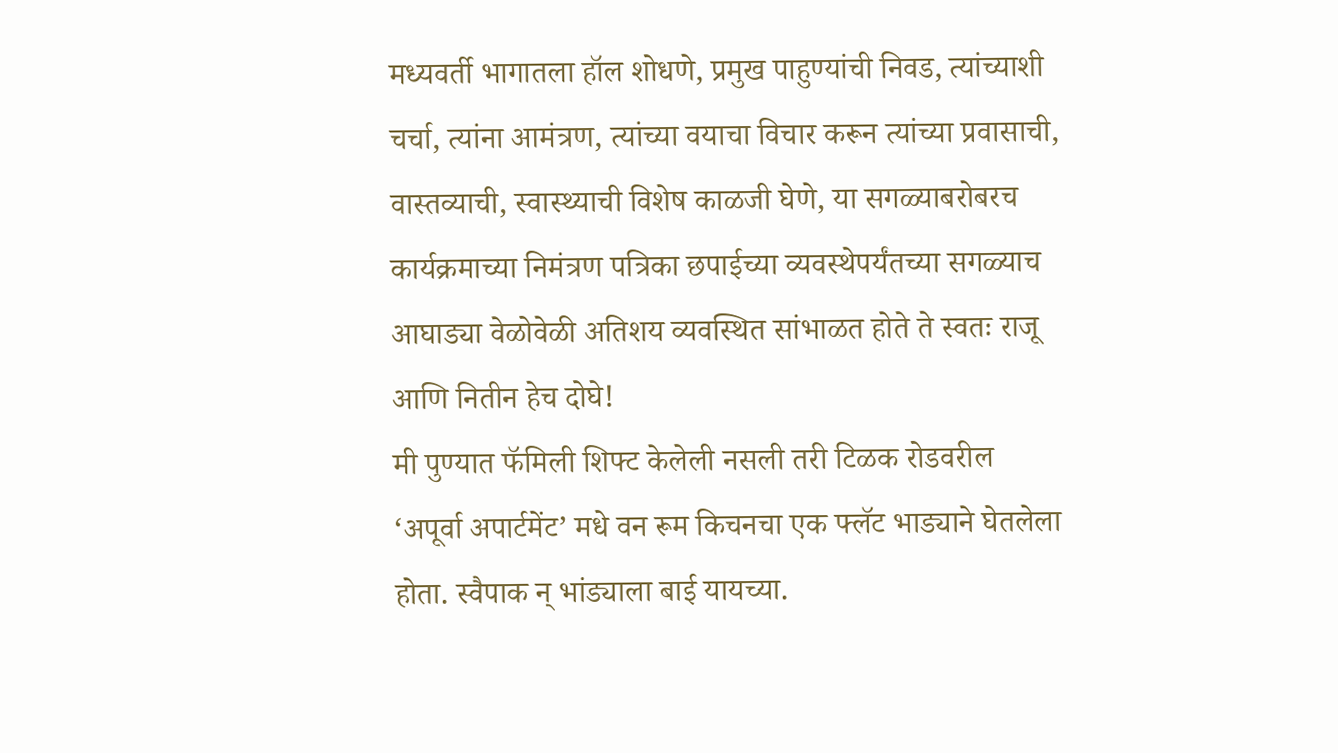मध्यवर्ती भागातला हॉल शोधणे, प्रमुख पाहुण्यांची निवड, त्यांच्याशी चर्चा, त्यांना आमंत्रण, त्यांच्या वयाचा विचार करून त्यांच्या प्रवासाची, वास्तव्याची, स्वास्थ्याची विशेष काळजी घेणे, या सगळ्याबरोबरच कार्यक्रमाच्या निमंत्रण पत्रिका छपाईच्या व्यवस्थेपर्यंतच्या सगळ्याच आघाड्या वेळोवेळी अतिशय व्यवस्थित सांभाळत होते ते स्वतः राजू आणि नितीन हेच दोघे!
मी पुण्यात फॅमिली शिफ्ट केलेली नसली तरी टिळक रोडवरील ‘अपूर्वा अपार्टमेंट’ मधे वन रूम किचनचा एक फ्लॅट भाड्याने घेतलेला होता. स्वैपाक न् भांड्याला बाई यायच्या.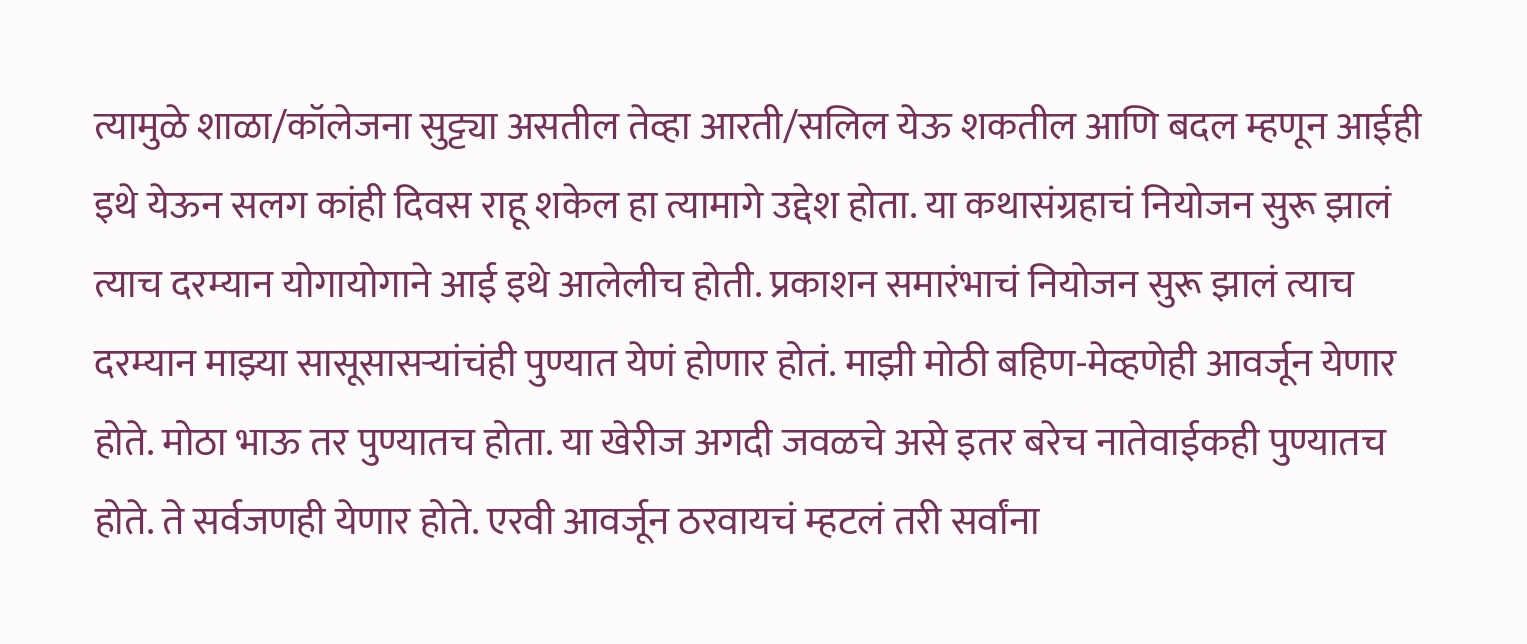त्यामुळे शाळा/कॉलेजना सुट्ट्या असतील तेव्हा आरती/सलिल येऊ शकतील आणि बदल म्हणून आईही इथे येऊन सलग कांही दिवस राहू शकेल हा त्यामागे उद्देश होता. या कथासंग्रहाचं नियोजन सुरू झालं त्याच दरम्यान योगायोगाने आई इथे आलेलीच होती. प्रकाशन समारंभाचं नियोजन सुरू झालं त्याच दरम्यान माझ्या सासूसासऱ्यांचंही पुण्यात येणं होणार होतं. माझी मोठी बहिण-मेव्हणेही आवर्जून येणार होते. मोठा भाऊ तर पुण्यातच होता. या खेरीज अगदी जवळचे असे इतर बरेच नातेवाईकही पुण्यातच होते. ते सर्वजणही येणार होते. एरवी आवर्जून ठरवायचं म्हटलं तरी सर्वांना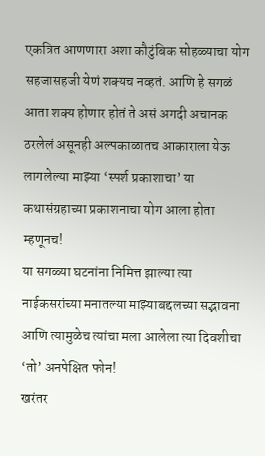एकत्रित आणणारा अशा कौटुंबिक सोहळ्याचा योग सहजासहजी येणं शक्यच नव्हतं. आणि हे सगळं आता शक्य होणार होतं ते असं अगदी अचानक ठरलेलं असूनही अल्पकाळातच आकाराला येऊ लागलेल्या माझ्या ‘स्पर्श प्रकाशाचा’ या कथासंग्रहाच्या प्रकाशनाचा योग आला होता म्हणूनच!
या सगळ्या घटनांना निमित्त झाल्या त्या नाईकसरांच्या मनातल्या माझ्याबद्दलच्या सद्भावना आणि त्यामुळेच त्यांचा मला आलेला त्या दिवशीचा ‘तो’ अनपेक्षित फोन!
खरंतर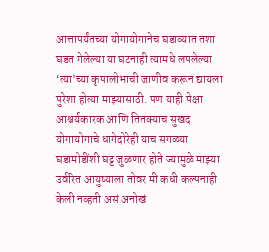आत्तापर्यंतच्या योगायोगानेच घडाव्यात तशा घडत गेलेल्या या घटनाही त्यामधे लपलेल्या ‘त्या’च्या कृपालोभाची जाणीव करून द्यायला पुरेशा होत्या माझ्यासाठी. पण याही पेक्षा आश्चर्यकारक आणि तितक्याच सुखद योगायोगाचे धागेदोरेही याच सगळ्या घडामोडींशी घट्ट जुळणार होते ज्यामुळे माझ्या उर्वरित आयुष्याला तोवर मी कधी कल्पनाही केली नव्हती असं अनोखं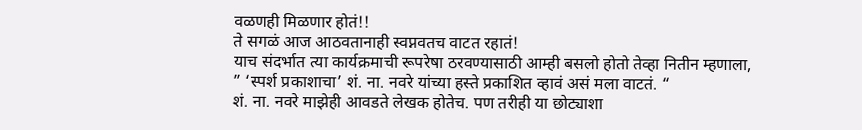वळणही मिळणार होतं!!
ते सगळं आज आठवतानाही स्वप्नवतच वाटत रहातं!
याच संदर्भात त्या कार्यक्रमाची रूपरेषा ठरवण्यासाठी आम्ही बसलो होतो तेव्हा नितीन म्हणाला,
” ‘स्पर्श प्रकाशाचा’ शं. ना. नवरे यांच्या हस्ते प्रकाशित व्हावं असं मला वाटतं. “
शं. ना. नवरे माझेही आवडते लेखक होतेच. पण तरीही या छोट्याशा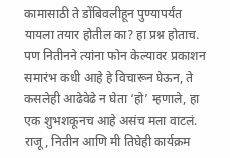कामासाठी ते डोंबिवलीहून पुण्यापर्यंत यायला तयार होतील का? हा प्रश्न होताच. पण नितीनने त्यांना फोन केल्यावर प्रकाशन समारंभ कधी आहे हे विचारून घेऊन, ते कसलेही आढेवेढे न घेता ‘हो’ म्हणाले, हा एक शुभशकूनच आहे असंच मला वाटलं. राजू, नितीन आणि मी तिघेही कार्यक्रम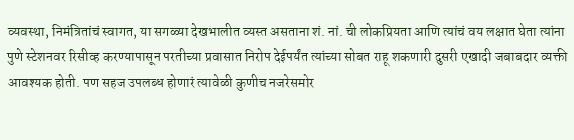व्यवस्था, निमंत्रितांचं स्वागत, या सगळ्या देखभालीत व्यस्त असताना शं. नां. ची लोकप्रियता आणि त्यांचं वय लक्षात घेता त्यांना पुणे स्टेशनवर रिसीव्ह करण्यापासून परतीच्या प्रवासात निरोप देईपर्यंत त्यांच्या सोबत राहू शकणारी दुसरी एखादी जबाबदार व्यक्ती आवश्यक होती. पण सहज उपलब्ध होणारं त्यावेळी कुणीच नजरेसमोर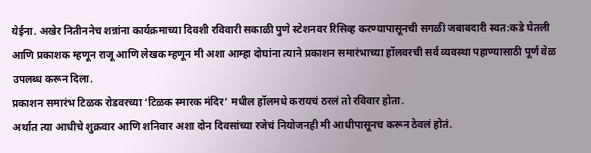येईना. अखेर नितीननेच शन्नांना कार्यक्रमाच्या दिवशी रविवारी सकाळी पुणे स्टेशनवर रिसिव्ह करण्यापासूनची सगळी जबाबदारी स्वत:कडे घेतली आणि प्रकाशक म्हणून राजू आणि लेखक म्हणून मी अशा आम्हा दोघांना त्याने प्रकाशन समारंभाच्या हॉलवरची सर्व व्यवस्था पहाण्यासाठी पूर्ण वेळ उपलब्ध करून दिला.
प्रकाशन समारंभ टिळक रोडवरच्या ‘टिळक स्मारक मंदिर’ मधील हॉलमधे करायचं ठरलं तो रविवार होता.
अर्थात त्या आधीचे शुक्रवार आणि शनिवार अशा दोन दिवसांच्या रजेचं नियोजनही मी आधीपासूनच करून ठेवलं होतं.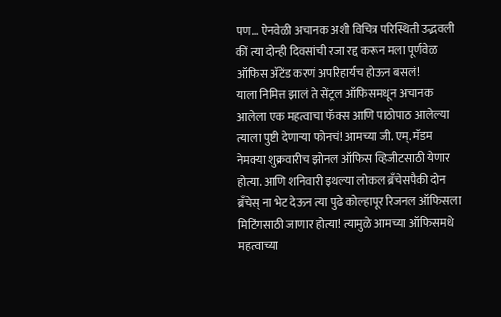पण… ऐनवेळी अचानक अशी विचित्र परिस्थिती उद्भवली कीं त्या दोन्ही दिवसांची रजा रद्द करून मला पूर्णवेळ ऑफिस ॲटेंड करणं अपरिहार्यच होऊन बसलं!
याला निमित्त झालं ते सेंट्रल ऑफिसमधून अचानक आलेला एक महत्वाचा फॅक्स आणि पाठोपाठ आलेल्या त्याला पुष्टी देणाऱ्या फोनचं! आमच्या जी. एम्. मॅडम नेमक्या शुक्रवारीच झोनल ऑफिस व्हिजीटसाठी येणार होत्या. आणि शनिवारी इथल्या लोकल ब्रॅंचेसपैकी दोन ब्रॅंचेस् ना भेट देऊन त्या पुढे कोल्हापूर रिजनल ऑफिसला मिटिंगसाठी जाणार होत्या! त्यामुळे आमच्या ऑफिसमधे महत्वाच्या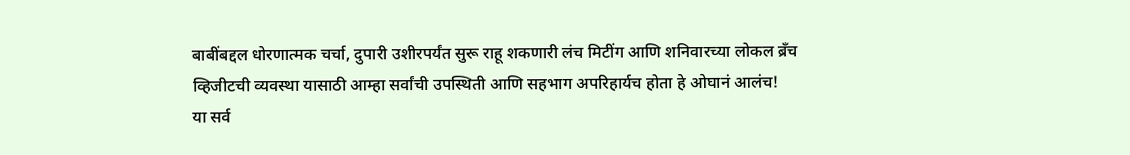बाबींबद्दल धोरणात्मक चर्चा, दुपारी उशीरपर्यंत सुरू राहू शकणारी लंच मिटींग आणि शनिवारच्या लोकल ब्रॅंच व्हिजीटची व्यवस्था यासाठी आम्हा सर्वांची उपस्थिती आणि सहभाग अपरिहार्यच होता हे ओघानं आलंच!
या सर्व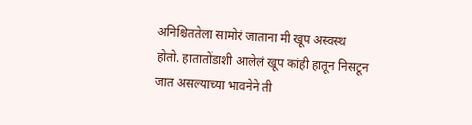अनिश्चिततेला सामोरं जाताना मी खूप अस्वस्थ होतो. हातातोंडाशी आलेलं खूप कांही हातून निसटून जात असल्याच्या भावनेने ती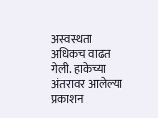अस्वस्थता अधिकच वाढत गेली. हाकेच्या अंतरावर आलेल्या प्रकाशन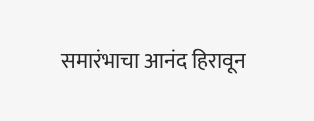समारंभाचा आनंद हिरावून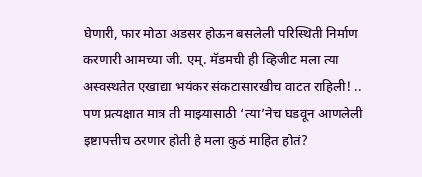घेणारी, फार मोठा अडसर होऊन बसलेली परिस्थिती निर्माण करणारी आमच्या जी. एम्. मॅडमची ही व्हिजीट मला त्या अस्वस्थतेत एखाद्या भयंकर संकटासारखीच वाटत राहिली! .. पण प्रत्यक्षात मात्र ती माझ्यासाठी ‘त्या’नेच घडवून आणलेली इष्टापत्तीच ठरणार होती हे मला कुठं माहित होतं?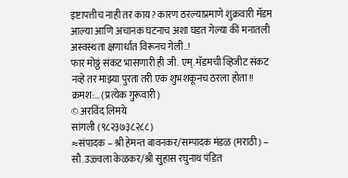इष्टापत्तीच नाही तर काय? कारण ठरल्याप्रमाणे शुक्रवारी मॅडम आल्या आणि अचानक घटनाच अशा घडत गेल्या कीं मनातली अस्वस्थता क्षणार्धात विरूनच गेली..!
फार मोठ्ठं संकट भासणारी ही जी. एम्. मॅडमची व्हिजीट संकट नव्हे तर माझ्या पुरता तरी एक शुभशकूनच ठरला होता!!
क्रमश:… (प्रत्येक गुरूवारी)
© अरविंद लिमये
सांगली (९८२३७३८२८८)
≈संपादक – श्री हेमन्त बावनकर/सम्पादक मंडळ (मराठी) – सौ.उज्ज्वला केळकर/श्री सुहास रघुनाथ पंडित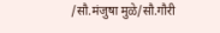/सौ.मंजुषा मुळे/सौ.गौरी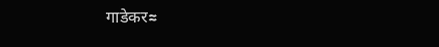गाडेकर≈